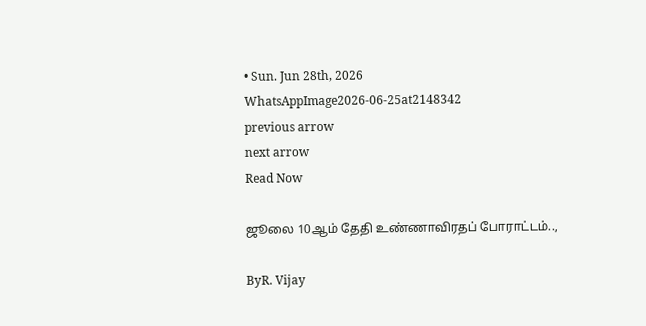• Sun. Jun 28th, 2026
WhatsAppImage2026-06-25at2148342
previous arrow
next arrow
Read Now

ஜூலை 10ஆம் தேதி உண்ணாவிரதப் போராட்டம்..,

ByR. Vijay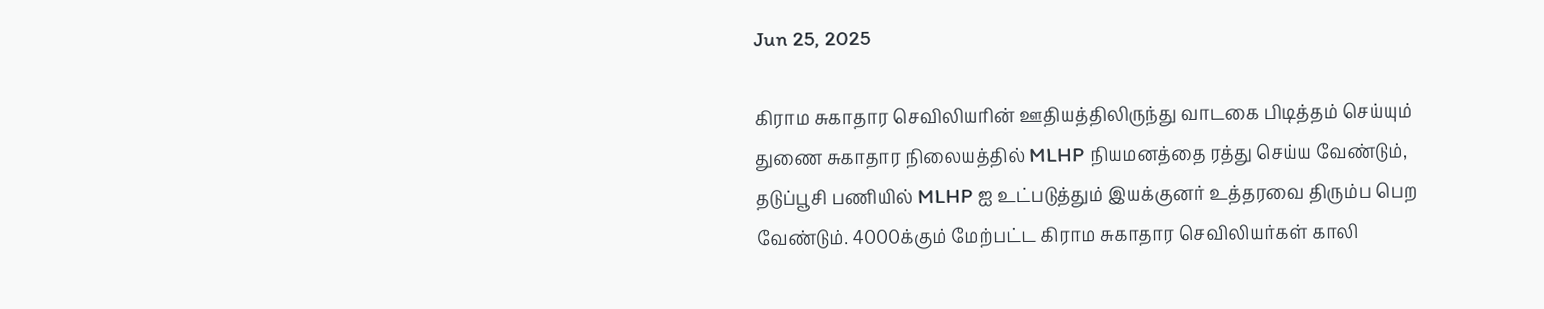Jun 25, 2025

கிராம சுகாதார செவிலியரின் ஊதியத்திலிருந்து வாடகை பிடித்தம் செய்யும் துணை சுகாதார நிலையத்தில் MLHP நியமனத்தை ரத்து செய்ய வேண்டும், தடுப்பூசி பணியில் MLHP ஐ உட்படுத்தும் இயக்குனர் உத்தரவை திரும்ப பெற வேண்டும். 4000க்கும் மேற்பட்ட கிராம சுகாதார செவிலியர்கள் காலி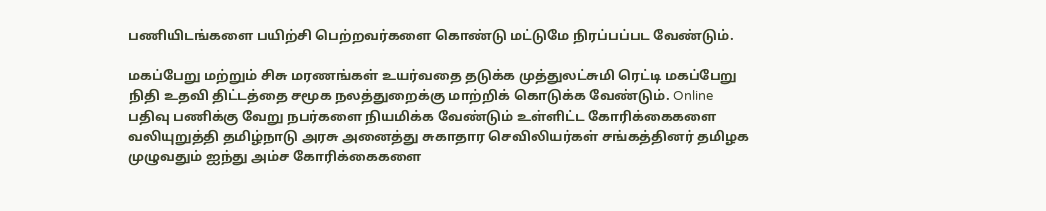பணியிடங்களை பயிற்சி பெற்றவர்களை கொண்டு மட்டுமே நிரப்பப்பட வேண்டும்.

மகப்பேறு மற்றும் சிசு மரணங்கள் உயர்வதை தடுக்க முத்துலட்சுமி ரெட்டி மகப்பேறு நிதி உதவி திட்டத்தை சமூக நலத்துறைக்கு மாற்றிக் கொடுக்க வேண்டும். Online பதிவு பணிக்கு வேறு நபர்களை நியமிக்க வேண்டும் உள்ளிட்ட கோரிக்கைகளை வலியுறுத்தி தமிழ்நாடு அரசு அனைத்து சுகாதார செவிலியர்கள் சங்கத்தினர் தமிழக முழுவதும் ஐந்து அம்ச கோரிக்கைகளை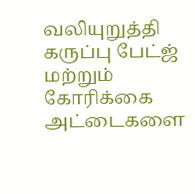வலியுறுத்தி கருப்பு பேட்ஜ் மற்றும் கோரிக்கை அட்டைகளை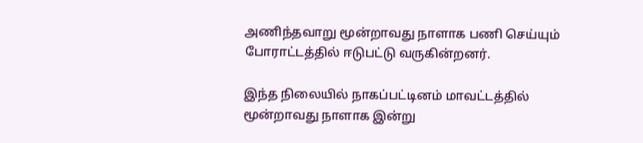அணிந்தவாறு மூன்றாவது நாளாக பணி செய்யும் போராட்டத்தில் ஈடுபட்டு வருகின்றனர்.

இந்த நிலையில் நாகப்பட்டினம் மாவட்டத்தில் மூன்றாவது நாளாக இன்று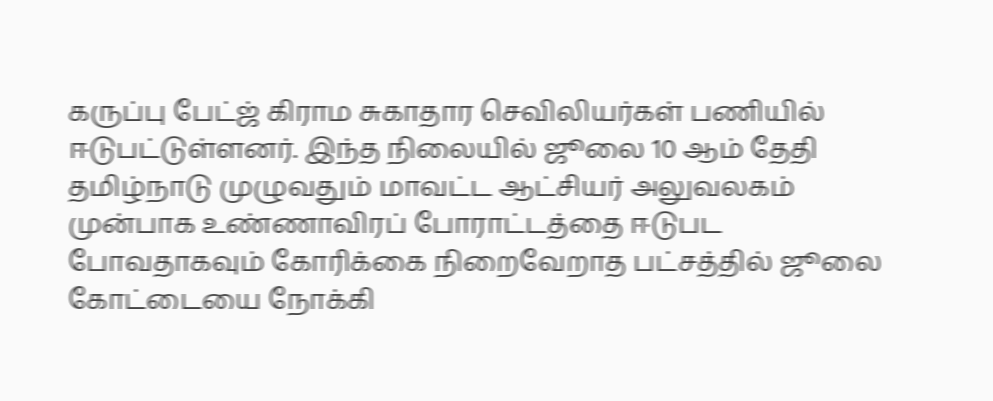கருப்பு பேட்ஜ் கிராம சுகாதார செவிலியர்கள் பணியில் ஈடுபட்டுள்ளனர். இந்த நிலையில் ஜூலை 10 ஆம் தேதி தமிழ்நாடு முழுவதும் மாவட்ட ஆட்சியர் அலுவலகம் முன்பாக உண்ணாவிரப் போராட்டத்தை ஈடுபட போவதாகவும் கோரிக்கை நிறைவேறாத பட்சத்தில் ஜூலை கோட்டையை நோக்கி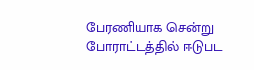பேரணியாக சென்று போராட்டத்தில் ஈடுபட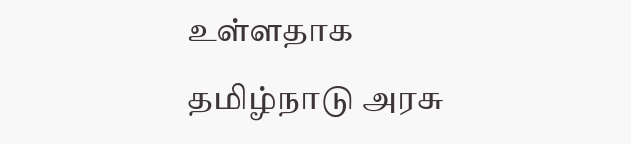உள்ளதாக தமிழ்நாடு அரசு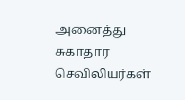அனைத்து சுகாதார செவிலியர்கள்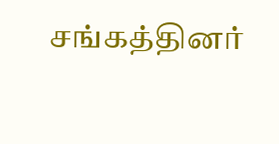சங்கத்தினர்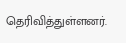தெரிவித்துள்ளனர்.